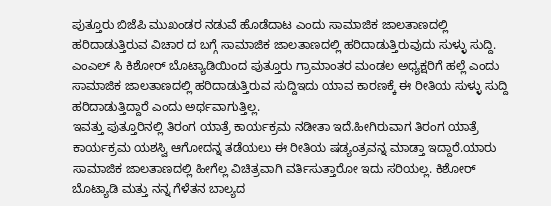ಪುತ್ತೂರು ಬಿಜೆಪಿ ಮುಖಂಡರ ನಡುವೆ ಹೊಡೆದಾಟ ಎಂದು ಸಾಮಾಜಿಕ ಜಾಲತಾಣದಲ್ಲಿ ಹರಿದಾಡುತ್ತಿರುವ ವಿಚಾರ ದ ಬಗ್ಗೆ ಸಾಮಾಜಿಕ ಜಾಲತಾಣದಲ್ಲಿ ಹರಿದಾಡುತ್ತಿರುವುದು ಸುಳ್ಳು ಸುದ್ದಿ. ಎಂಎಲ್ ಸಿ ಕಿಶೋರ್ ಬೊಟ್ಯಾಡಿಯಿಂದ ಪುತ್ತೂರು ಗ್ರಾಮಾಂತರ ಮಂಡಲ ಅಧ್ಯಕ್ಷರಿಗೆ ಹಲ್ಲೆ ಎಂದು ಸಾಮಾಜಿಕ ಜಾಲತಾಣದಲ್ಲಿ ಹರಿದಾಡುತ್ತಿರುವ ಸುದ್ದಿಇದು ಯಾವ ಕಾರಣಕ್ಕೆ ಈ ರೀತಿಯ ಸುಳ್ಳು ಸುದ್ದಿ ಹರಿದಾಡುತ್ತಿದ್ದಾರೆ ಎಂದು ಅರ್ಥವಾಗುತ್ತಿಲ್ಲ.
ಇವತ್ತು ಪುತ್ತೂರಿನಲ್ಲಿ ತಿರಂಗ ಯಾತ್ರೆ ಕಾರ್ಯಕ್ರಮ ನಡೀತಾ ಇದೆ.ಹೀಗಿರುವಾಗ ತಿರಂಗ ಯಾತ್ರೆ ಕಾರ್ಯಕ್ರಮ ಯಶಸ್ವಿ ಆಗೋದನ್ನ ತಡೆಯಲು ಈ ರೀತಿಯ ಷಡ್ಯಂತ್ರವನ್ನ ಮಾಡ್ತಾ ಇದ್ದಾರೆ.ಯಾರು ಸಾಮಾಜಿಕ ಜಾಲತಾಣದಲ್ಲಿ ಹೀಗೆಲ್ಲ ವಿಚಿತ್ರವಾಗಿ ವರ್ತಿಸುತ್ತಾರೋ ಇದು ಸರಿಯಲ್ಲ. ಕಿಶೋರ್ ಬೊಟ್ಯಾಡಿ ಮತ್ತು ನನ್ನ ಗೆಳೆತನ ಬಾಲ್ಯದ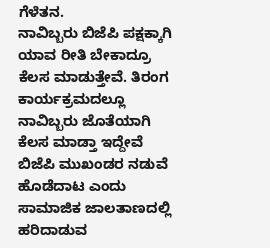ಗೆಳೆತನ.
ನಾವಿಬ್ಬರು ಬಿಜೆಪಿ ಪಕ್ಷಕ್ಕಾಗಿ ಯಾವ ರೀತಿ ಬೇಕಾದ್ರೂ ಕೆಲಸ ಮಾಡುತ್ತೇವೆ. ತಿರಂಗ ಕಾರ್ಯಕ್ರಮದಲ್ಲೂ ನಾವಿಬ್ಬರು ಜೊತೆಯಾಗಿ ಕೆಲಸ ಮಾಡ್ತಾ ಇದ್ದೇವೆ ಬಿಜೆಪಿ ಮುಖಂಡರ ನಡುವೆ ಹೊಡೆದಾಟ ಎಂದು ಸಾಮಾಜಿಕ ಜಾಲತಾಣದಲ್ಲಿ ಹರಿದಾಡುವ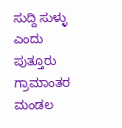ಸುದ್ದಿ ಸುಳ್ಳು ಎಂದು ಪುತ್ತೂರು ಗ್ರಾಮಾಂತರ ಮಂಡಲ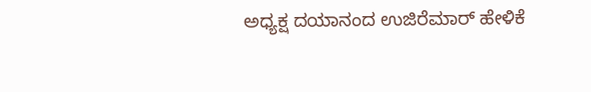ಅಧ್ಯಕ್ಷ ದಯಾನಂದ ಉಜಿರೆಮಾರ್ ಹೇಳಿಕೆ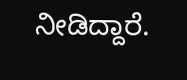ನೀಡಿದ್ದಾರೆ.